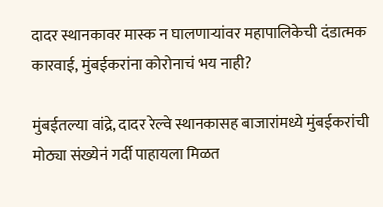दादर स्थानकावर मास्क न घालणाऱ्यांवर महापालिकेची दंडात्मक कारवाई, मुंबईकरांना कोरोनाचं भय नाही?

मुंबईतल्या वांद्रे, दादर रेल्वे स्थानकासह बाजारांमध्ये मुंबईकरांची मोठ्या संख्येनं गर्दी पाहायला मिळत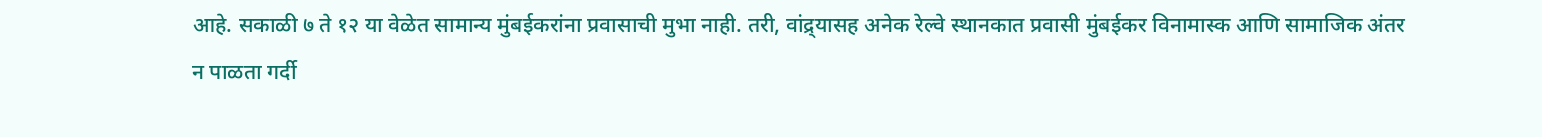आहे. सकाळी ७ ते १२ या वेळेत सामान्य मुंबईकरांना प्रवासाची मुभा नाही. तरी, वांद्र्यासह अनेक रेल्वे स्थानकात प्रवासी मुंबईकर विनामास्क आणि सामाजिक अंतर न पाळता गर्दी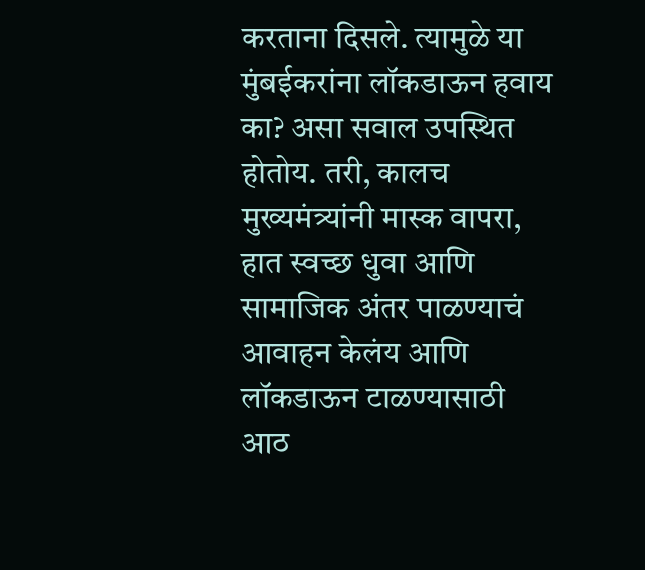करताना दिसले. त्यामुळे या मुंबईकरांना लॉकडाऊन हवाय का? असा सवाल उपस्थित होतोय. तरी, कालच मुख्यमंत्र्यांनी मास्क वापरा, हात स्वच्छ धुवा आणि सामाजिक अंतर पाळण्याचं आवाहन केलंय आणि लॉकडाऊन टाळण्यासाठी आठ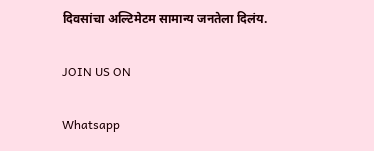दिवसांचा अल्टिमेटम सामान्य जनतेला दिलंय.

JOIN US ON

Whatsapp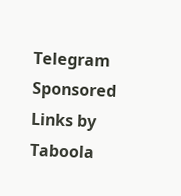Telegram
Sponsored Links by Taboola